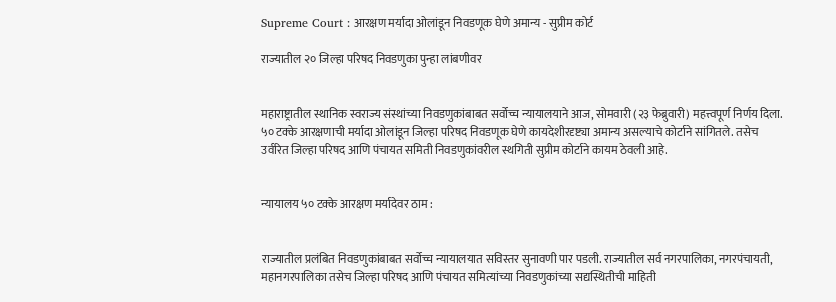Supreme Court : आरक्षण मर्यादा ओलांडून निवडणूक घेणे अमान्य - सुप्रीम कोर्ट

राज्यातील २० जिल्हा परिषद निवडणुका पुन्हा लांबणीवर


महाराष्ट्रातील स्थानिक स्वराज्य संस्थांच्या निवडणुकांबाबत सर्वोच्च न्यायालयाने आज, सोमवारी (२३ फेब्रुवारी) महत्त्वपूर्ण निर्णय दिला. ५० टक्के आरक्षणाची मर्यादा ओलांडून जिल्हा परिषद निवडणूक घेणे कायदेशीरदृष्ट्या अमान्य असल्याचे कोर्टाने सांगितले. तसेच उर्वरित जिल्हा परिषद आणि पंचायत समिती निवडणुकांवरील स्थगिती सुप्रीम कोर्टाने कायम ठेवली आहे.


न्यायालय ५० टक्के आरक्षण मर्यादेवर ठाम :


राज्यातील प्रलंबित निवडणुकांबाबत सर्वोच्च न्यायालयात सविस्तर सुनावणी पार पडली. राज्यातील सर्व नगरपालिका, नगरपंचायती, महानगरपालिका तसेच जिल्हा परिषद आणि पंचायत समित्यांच्या निवडणुकांच्या सद्यस्थितीची माहिती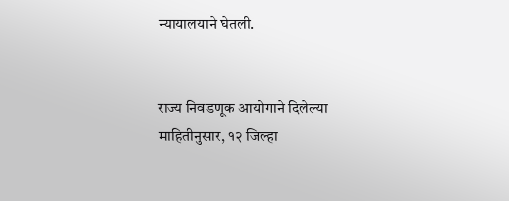न्यायालयाने घेतली.


राज्य निवडणूक आयोगाने दिलेल्या माहितीनुसार, १२ जिल्हा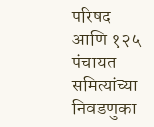परिषद आणि १२५ पंचायत समित्यांच्या निवडणुका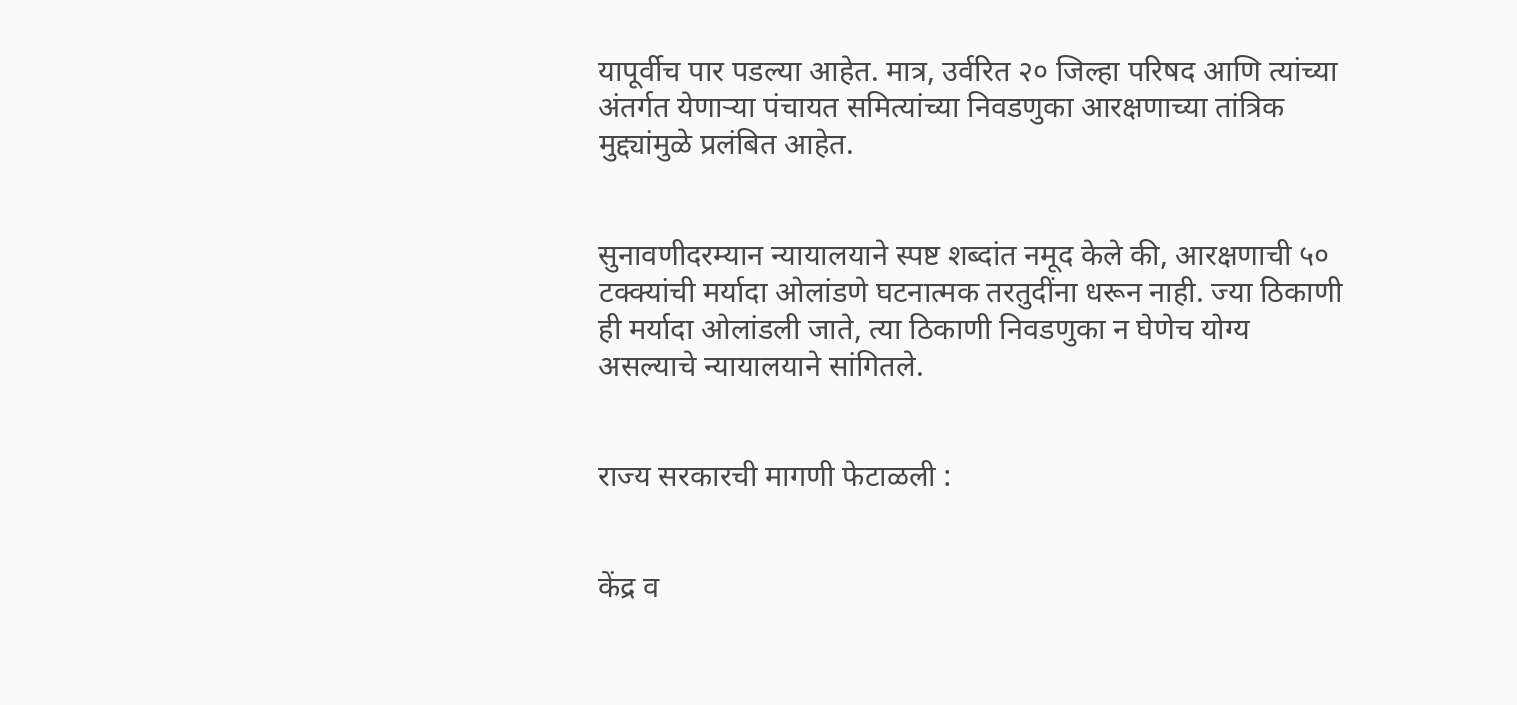यापूर्वीच पार पडल्या आहेत. मात्र, उर्वरित २० जिल्हा परिषद आणि त्यांच्या अंतर्गत येणाऱ्या पंचायत समित्यांच्या निवडणुका आरक्षणाच्या तांत्रिक मुद्द्यांमुळे प्रलंबित आहेत.


सुनावणीदरम्यान न्यायालयाने स्पष्ट शब्दांत नमूद केले की, आरक्षणाची ५० टक्क्यांची मर्यादा ओलांडणे घटनात्मक तरतुदींना धरून नाही. ज्या ठिकाणी ही मर्यादा ओलांडली जाते, त्या ठिकाणी निवडणुका न घेणेच योग्य असल्याचे न्यायालयाने सांगितले.


राज्य सरकारची मागणी फेटाळली :


केंद्र व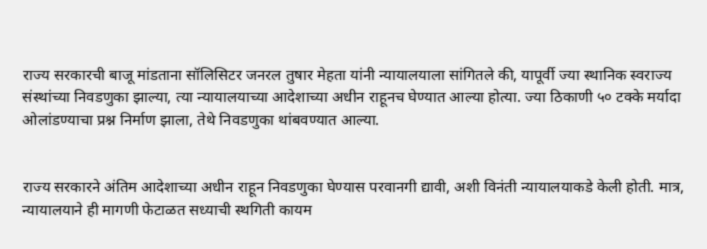राज्य सरकारची बाजू मांडताना सॉलिसिटर जनरल तुषार मेहता यांनी न्यायालयाला सांगितले की, यापूर्वी ज्या स्थानिक स्वराज्य संस्थांच्या निवडणुका झाल्या, त्या न्यायालयाच्या आदेशाच्या अधीन राहूनच घेण्यात आल्या होत्या. ज्या ठिकाणी ५० टक्के मर्यादा ओलांडण्याचा प्रश्न निर्माण झाला, तेथे निवडणुका थांबवण्यात आल्या.


राज्य सरकारने अंतिम आदेशाच्या अधीन राहून निवडणुका घेण्यास परवानगी द्यावी, अशी विनंती न्यायालयाकडे केली होती. मात्र, न्यायालयाने ही मागणी फेटाळत सध्याची स्थगिती कायम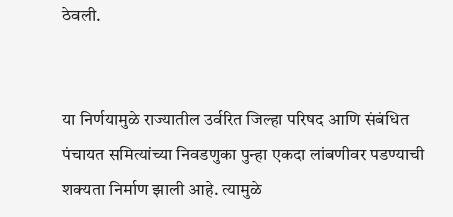ठेवली.


या निर्णयामुळे राज्यातील उर्वरित जिल्हा परिषद आणि संबंधित पंचायत समित्यांच्या निवडणुका पुन्हा एकदा लांबणीवर पडण्याची शक्यता निर्माण झाली आहे. त्यामुळे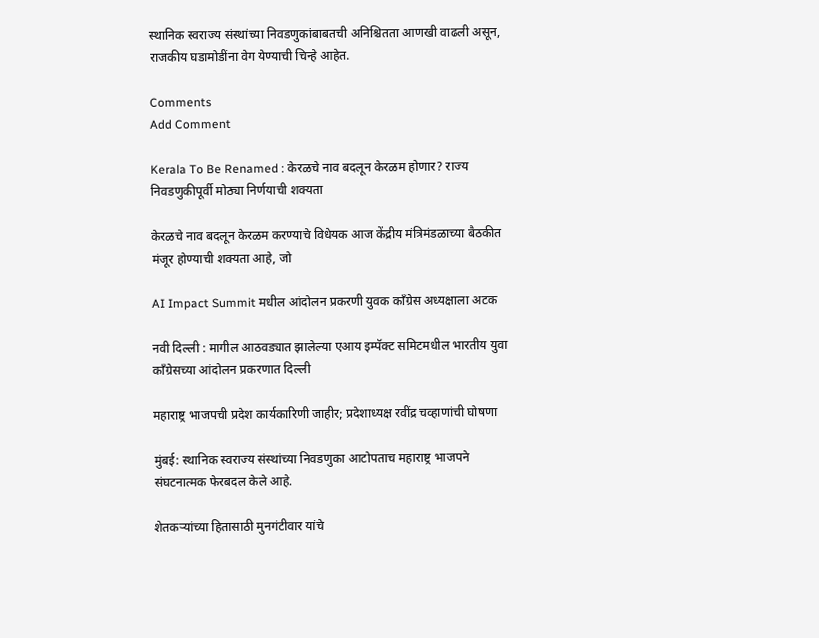स्थानिक स्वराज्य संस्थांच्या निवडणुकांबाबतची अनिश्चितता आणखी वाढली असून, राजकीय घडामोडींना वेग येण्याची चिन्हे आहेत.

Comments
Add Comment

Kerala To Be Renamed : केरळचे नाव बदलून केरळम होणार? राज्य निवडणुकीपूर्वी मोठ्या निर्णयाची शक्यता

केरळचे नाव बदलून केरळम करण्याचे विधेयक आज केंद्रीय मंत्रिमंडळाच्या बैठकीत मंजूर होण्याची शक्यता आहे, जो

AI Impact Summit मधील आंदोलन प्रकरणी युवक काँग्रेस अध्यक्षाला अटक

नवी दिल्ली : मागील आठवड्यात झालेल्या एआय इम्पॅक्ट समिटमधील भारतीय युवा काँग्रेसच्या आंदोलन प्रकरणात दिल्ली

महाराष्ट्र भाजपची प्रदेश कार्यकारिणी जाहीर; प्रदेशाध्यक्ष रवींद्र चव्हाणांची घोषणा

मुंबई: स्थानिक स्वराज्य संस्थांच्या निवडणुका आटोपताच महाराष्ट्र भाजपने संघटनात्मक फेरबदल केले आहे.

शेतकऱ्यांच्या हितासाठी मुनगंटीवार यांचे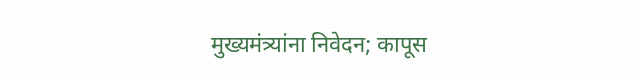मुख्यमंत्र्यांना निवेदन; कापूस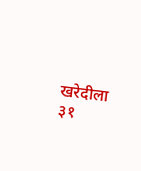खरेदीला ३१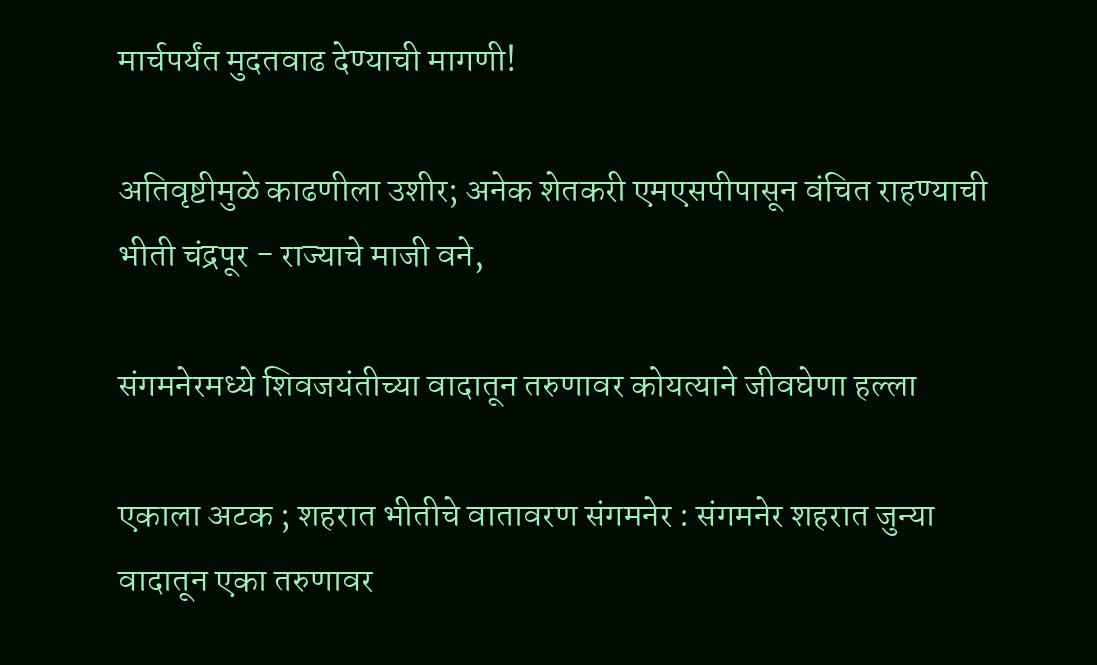मार्चपर्यंत मुदतवाढ देण्याची मागणी!

अतिवृष्टीमुळे काढणीला उशीर; अनेक शेतकरी एमएसपीपासून वंचित राहण्याची भीती चंद्रपूर - राज्याचे माजी वने,

संगमनेरमध्ये शिवजयंतीच्या वादातून तरुणावर कोयत्याने जीवघेणा हल्ला

एकाला अटक ; शहरात भीतीचे वातावरण संगमनेर : संगमनेर शहरात जुन्या वादातून एका तरुणावर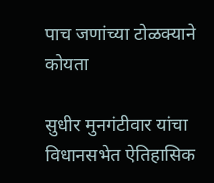पाच जणांच्या टोळक्याने कोयता

सुधीर मुनगंटीवार यांचा विधानसभेत ऐतिहासिक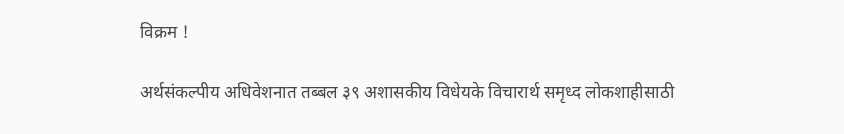विक्रम !

अर्थसंकल्पीय अधिवेशनात तब्‍बल ३९ अशासकीय विधेयके विचारार्थ समृध्‍द लोकशाहीसाठी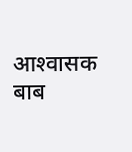आश्‍वासक बाब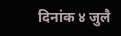दिनांक ४ जुलै